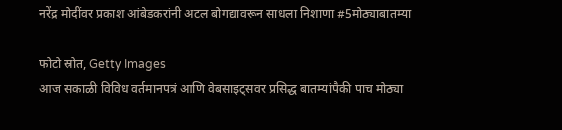नरेंद्र मोदींवर प्रकाश आंबेडकरांनी अटल बोगद्यावरून साधला निशाणा #5मोठ्याबातम्या

फोटो स्रोत, Getty Images
आज सकाळी विविध वर्तमानपत्रं आणि वेबसाइट्सवर प्रसिद्ध बातम्यांपैकी पाच मोठ्या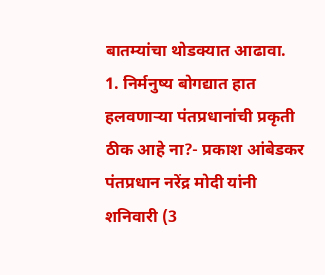बातम्यांचा थोडक्यात आढावा.
1. निर्मनुष्य बोगद्यात हात हलवणाऱ्या पंतप्रधानांची प्रकृती ठीक आहे ना?- प्रकाश आंबेडकर
पंतप्रधान नरेंद्र मोदी यांनी शनिवारी (3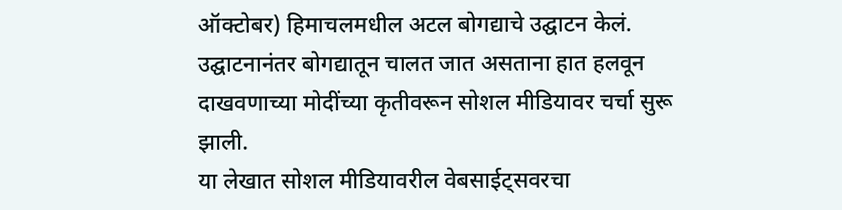ऑक्टोबर) हिमाचलमधील अटल बोगद्याचे उद्घाटन केलं. उद्घाटनानंतर बोगद्यातून चालत जात असताना हात हलवून दाखवणाच्या मोदींच्या कृतीवरून सोशल मीडियावर चर्चा सुरू झाली.
या लेखात सोशल मीडियावरील वेबसाईट्सवरचा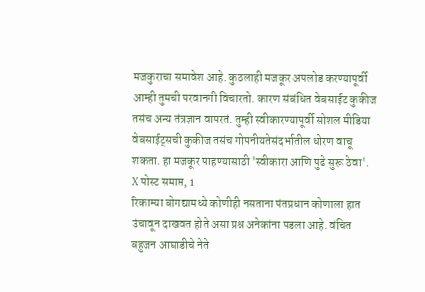मजकुराचा समावेश आहे. कुठलाही मजकूर अपलोड करण्यापूर्वी आम्ही तुमची परवानगी विचारतो. कारण संबंधित वेबसाईट कुकीज तसंच अन्य तंत्रज्ञान वापरतं. तुम्ही स्वीकारण्यापूर्वी सोशल मीडिया वेबसाईट्सची कुकीज तसंच गोपनीयतेसंदर्भातील धोरण वाचू शकता. हा मजकूर पाहण्यासाठी 'स्वीकारा आणि पुढे सुरू ठेवा'.
X पोस्ट समाप्त, 1
रिकाम्या बोगद्यामध्ये कोणीही नसताना पंतप्रधान कोणाला हात उंचावून दाखवत होते असा प्रश्न अनेकांना पडला आहे. वंचित बहुजन आघाडीचे नेते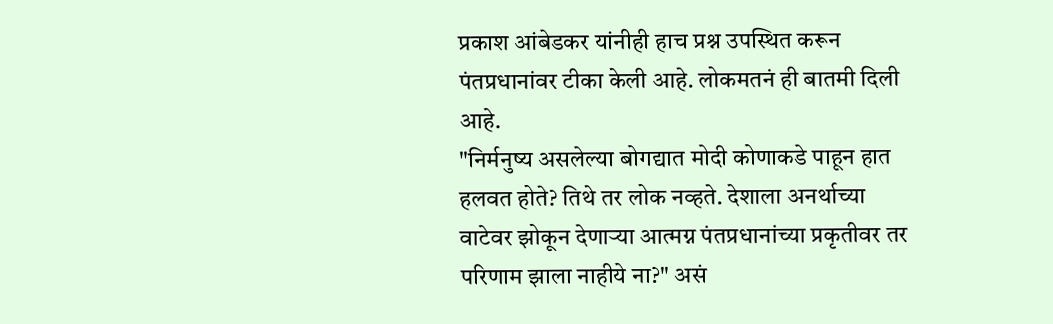प्रकाश आंबेडकर यांनीही हाच प्रश्न उपस्थित करून पंतप्रधानांवर टीका केली आहे. लोकमतनं ही बातमी दिली आहे.
"निर्मनुष्य असलेल्या बोगद्यात मोदी कोणाकडे पाहून हात हलवत होते? तिथे तर लोक नव्हते. देशाला अनर्थाच्या वाटेवर झोकून देणाऱ्या आत्मग्न पंतप्रधानांच्या प्रकृतीवर तर परिणाम झाला नाहीये ना?" असं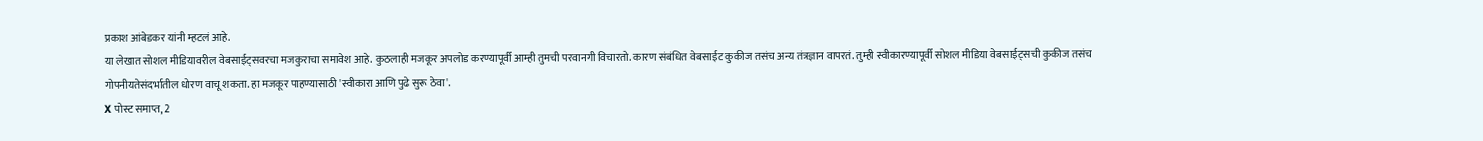प्रकाश आंबेडकर यांनी म्हटलं आहे.
या लेखात सोशल मीडियावरील वेबसाईट्सवरचा मजकुराचा समावेश आहे. कुठलाही मजकूर अपलोड करण्यापूर्वी आम्ही तुमची परवानगी विचारतो. कारण संबंधित वेबसाईट कुकीज तसंच अन्य तंत्रज्ञान वापरतं. तुम्ही स्वीकारण्यापूर्वी सोशल मीडिया वेबसाईट्सची कुकीज तसंच गोपनीयतेसंदर्भातील धोरण वाचू शकता. हा मजकूर पाहण्यासाठी 'स्वीकारा आणि पुढे सुरू ठेवा'.
X पोस्ट समाप्त, 2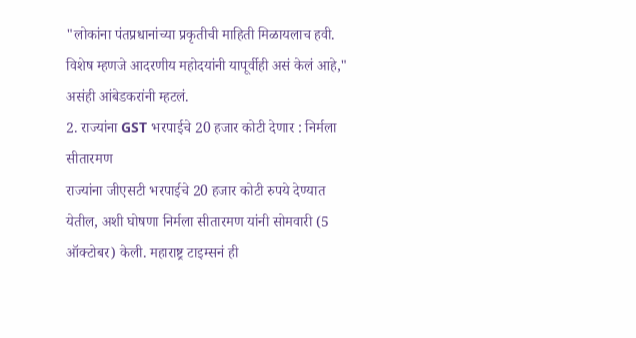"लोकांना पंतप्रधानांच्या प्रकृतीची माहिती मिळायलाच हवी. विशेष म्हणजे आदरणीय महोदयांनी यापूर्वीही असं केलं आहे," असंही आंबेडकरांनी म्हटलं.
2. राज्यांना GST भरपाईचे 20 हजार कोटी देणार : निर्मला सीतारमण
राज्यांना जीएसटी भरपाईचे 20 हजार कोटी रुपये देण्यात येतील, अशी घोषणा निर्मला सीतारमण यांनी सोमवारी (5 ऑक्टोबर) केली. महाराष्ट्र टाइम्सनं ही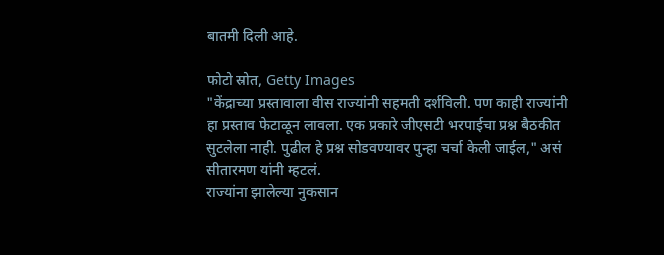बातमी दिली आहे.

फोटो स्रोत, Getty Images
"केंद्राच्या प्रस्तावाला वीस राज्यांनी सहमती दर्शविली. पण काही राज्यांनी हा प्रस्ताव फेटाळून लावला. एक प्रकारे जीएसटी भरपाईचा प्रश्न बैठकीत सुटलेला नाही. पुढील हे प्रश्न सोडवण्यावर पुन्हा चर्चा केली जाईल," असं सीतारमण यांनी म्हटलं.
राज्यांना झालेल्या नुकसान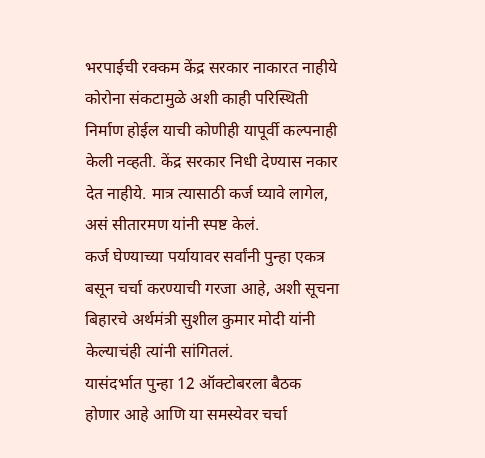भरपाईची रक्कम केंद्र सरकार नाकारत नाहीये कोरोना संकटामुळे अशी काही परिस्थिती निर्माण होईल याची कोणीही यापूर्वी कल्पनाही केली नव्हती. केंद्र सरकार निधी देण्यास नकार देत नाहीये. मात्र त्यासाठी कर्ज घ्यावे लागेल, असं सीतारमण यांनी स्पष्ट केलं.
कर्ज घेण्याच्या पर्यायावर सर्वांनी पुन्हा एकत्र बसून चर्चा करण्याची गरजा आहे, अशी सूचना बिहारचे अर्थमंत्री सुशील कुमार मोदी यांनी केल्याचंही त्यांनी सांगितलं.
यासंदर्भात पुन्हा 12 ऑक्टोबरला बैठक होणार आहे आणि या समस्येवर चर्चा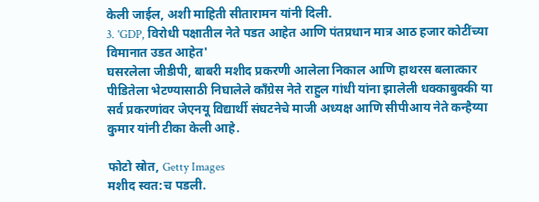केली जाईल, अशी माहिती सीतारामन यांनी दिली.
3. 'GDP, विरोधी पक्षातील नेते पडत आहेत आणि पंतप्रधान मात्र आठ हजार कोटींच्या विमानात उडत आहेत'
घसरलेला जीडीपी, बाबरी मशीद प्रकरणी आलेला निकाल आणि हाथरस बलात्कार पीडितेला भेटण्यासाठी निघालेले काँग्रेस नेते राहुल गांधी यांना झालेली धक्काबुक्की या सर्व प्रकरणांवर जेएनयू विद्यार्थी संघटनेचे माजी अध्यक्ष आणि सीपीआय नेते कन्हैय्या कुमार यांनी टीका केली आहे.

फोटो स्रोत, Getty Images
मशीद स्वत:च पडली.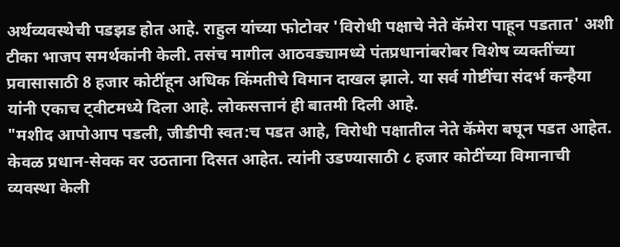अर्थव्यवस्थेची पडझड होत आहे. राहुल यांच्या फोटोवर 'विरोधी पक्षाचे नेते कॅमेरा पाहून पडतात' अशी टीका भाजप समर्थकांनी केली. तसंच मागील आठवड्यामध्ये पंतप्रधानांबरोबर विशेष व्यक्तींच्या प्रवासासाठी 8 हजार कोटींहून अधिक किंमतीचे विमान दाखल झाले. या सर्व गोष्टींचा संदर्भ कन्हैया यांनी एकाच ट्वीटमध्ये दिला आहे. लोकसत्तानं ही बातमी दिली आहे.
"मशीद आपोआप पडली, जीडीपी स्वत:च पडत आहे, विरोधी पक्षातील नेते कॅमेरा बघून पडत आहेत. केवळ प्रधान-सेवक वर उठताना दिसत आहेत. त्यांनी उडण्यासाठी ८ हजार कोटींच्या विमानाची व्यवस्था केली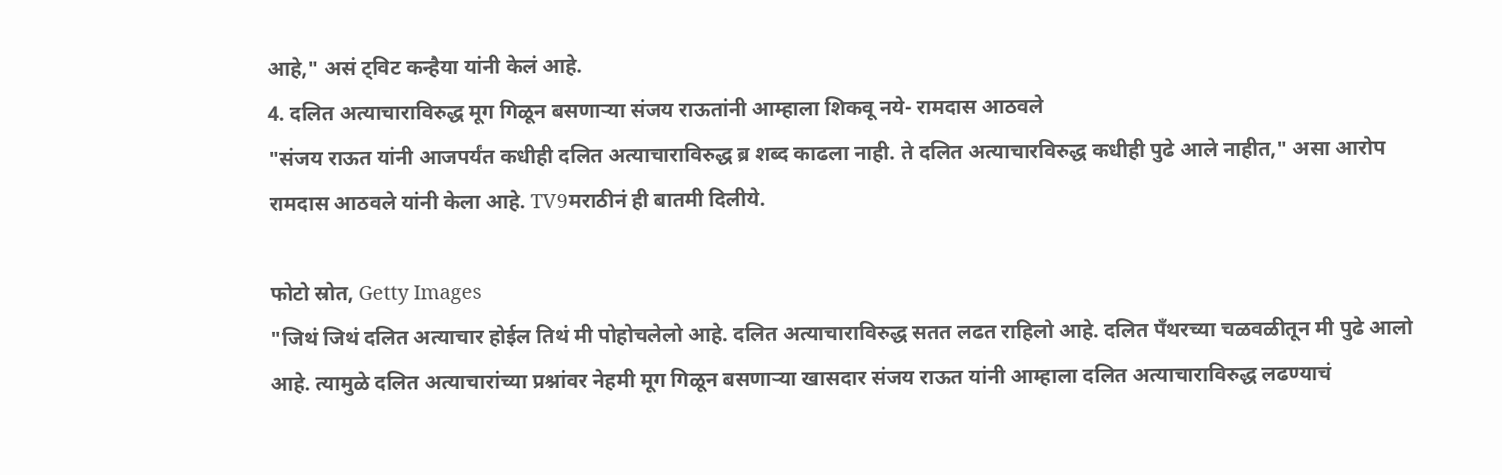आहे," असं ट्विट कन्हैया यांनी केलं आहे.
4. दलित अत्याचाराविरुद्ध मूग गिळून बसणाऱ्या संजय राऊतांनी आम्हाला शिकवू नये- रामदास आठवले
"संजय राऊत यांनी आजपर्यंत कधीही दलित अत्याचाराविरुद्ध ब्र शब्द काढला नाही. ते दलित अत्याचारविरुद्ध कधीही पुढे आले नाहीत," असा आरोप रामदास आठवले यांनी केला आहे. TV9मराठीनं ही बातमी दिलीये.

फोटो स्रोत, Getty Images
"जिथं जिथं दलित अत्याचार होईल तिथं मी पोहोचलेलो आहे. दलित अत्याचाराविरुद्ध सतत लढत राहिलो आहे. दलित पँथरच्या चळवळीतून मी पुढे आलो आहे. त्यामुळे दलित अत्याचारांच्या प्रश्नांवर नेहमी मूग गिळून बसणाऱ्या खासदार संजय राऊत यांनी आम्हाला दलित अत्याचाराविरुद्ध लढण्याचं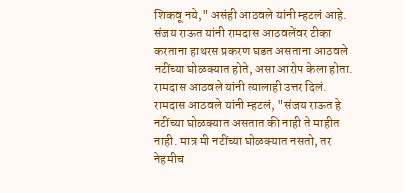शिकवू नये," असंही आठवले यांनी म्हटलं आहे.
संजय राऊत यांनी रामदास आठवलेंवर टीका करताना हाथरस प्रकरण घडत असताना आठवले नटींच्या घोळक्यात होते, असा आरोप केला होता.
रामदास आठवले यांनी त्यालाही उत्तर दिलं. रामदास आठवले यांनी म्हटलं, "संजय राऊत हे नटींच्या घोळक्यात असतात की नाही ते माहीत नाही. मात्र मी नटींच्या घोळक्यात नसतो, तर नेहमीच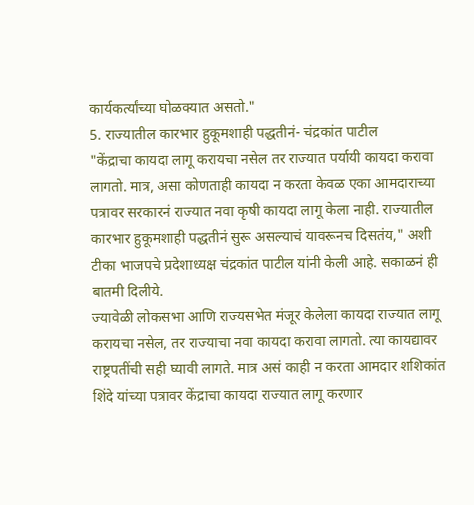कार्यकर्त्यांच्या घोळक्यात असतो."
5. राज्यातील कारभार हुकूमशाही पद्धतीनं- चंद्रकांत पाटील
"केंद्राचा कायदा लागू करायचा नसेल तर राज्यात पर्यायी कायदा करावा लागतो. मात्र, असा कोणताही कायदा न करता केवळ एका आमदाराच्या पत्रावर सरकारनं राज्यात नवा कृषी कायदा लागू केला नाही. राज्यातील कारभार हुकूमशाही पद्धतीनं सुरू असल्याचं यावरूनच दिसतंय," अशी टीका भाजपचे प्रदेशाध्यक्ष चंद्रकांत पाटील यांनी केली आहे. सकाळनं ही बातमी दिलीये.
ज्यावेळी लोकसभा आणि राज्यसभेत मंजूर केलेला कायदा राज्यात लागू करायचा नसेल, तर राज्याचा नवा कायदा करावा लागतो. त्या कायद्यावर राष्ट्रपतींची सही घ्यावी लागते. मात्र असं काही न करता आमदार शशिकांत शिंदे यांच्या पत्रावर केंद्राचा कायदा राज्यात लागू करणार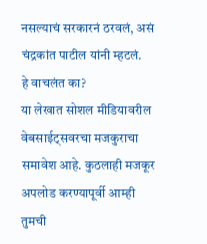नसल्याचं सरकारनं ठरवलं, असं चंद्रकांत पाटील यांनी म्हटलं.
हे वाचलंत का?
या लेखात सोशल मीडियावरील वेबसाईट्सवरचा मजकुराचा समावेश आहे. कुठलाही मजकूर अपलोड करण्यापूर्वी आम्ही तुमची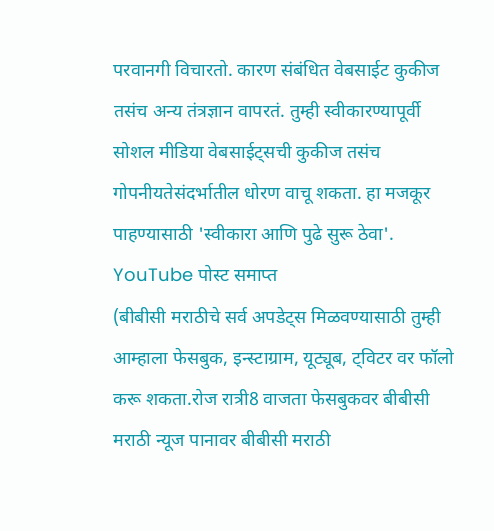परवानगी विचारतो. कारण संबंधित वेबसाईट कुकीज तसंच अन्य तंत्रज्ञान वापरतं. तुम्ही स्वीकारण्यापूर्वी सोशल मीडिया वेबसाईट्सची कुकीज तसंच गोपनीयतेसंदर्भातील धोरण वाचू शकता. हा मजकूर पाहण्यासाठी 'स्वीकारा आणि पुढे सुरू ठेवा'.
YouTube पोस्ट समाप्त
(बीबीसी मराठीचे सर्व अपडेट्स मिळवण्यासाठी तुम्ही आम्हाला फेसबुक, इन्स्टाग्राम, यूट्यूब, ट्विटर वर फॉलो करू शकता.रोज रात्री8 वाजता फेसबुकवर बीबीसी मराठी न्यूज पानावर बीबीसी मराठी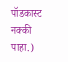पॉडकास्ट नक्की पाहा.)